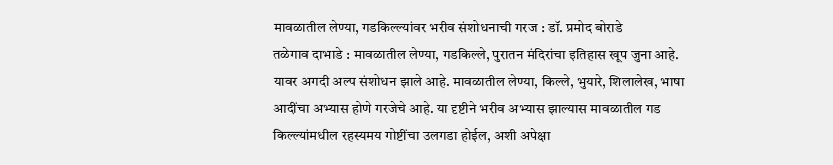मावळातील लेण्या, गडकिल्ल्यांवर भरीव संशोधनाची गरज : डॉ. प्रमोद बोराडे
तळेगाव दाभाडे : मावळातील लेण्या, गडकिल्ले, पुरातन मंदिरांचा इतिहास खूप जुना आहे. यावर अगदी अल्प संशोधन झाले आहे. मावळातील लेण्या, किल्ले, भुयारे, शिलालेख, भाषा आदींचा अभ्यास होणे गरजेचे आहे. या दृष्टीने भरीव अभ्यास झाल्यास मावळातील गड किल्ल्यांमधील रहस्यमय गोष्टींचा उलगडा होईल, अशी अपेक्षा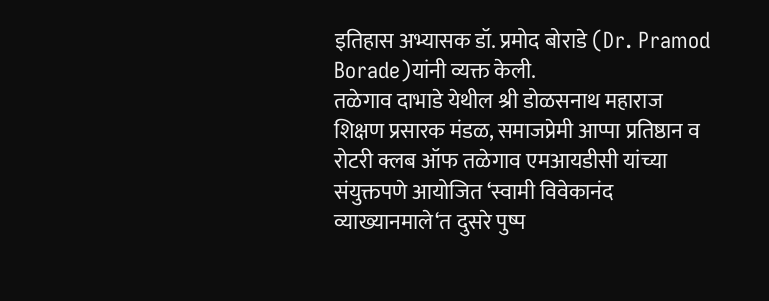इतिहास अभ्यासक डॉ. प्रमोद बोराडे (Dr. Pramod Borade)यांनी व्यक्त केली.
तळेगाव दाभाडे येथील श्री डोळसनाथ महाराज शिक्षण प्रसारक मंडळ, समाजप्रेमी आप्पा प्रतिष्ठान व रोटरी क्लब ऑफ तळेगाव एमआयडीसी यांच्या संयुक्तपणे आयोजित ‘स्वामी विवेकानंद व्याख्यानमाले‘त दुसरे पुष्प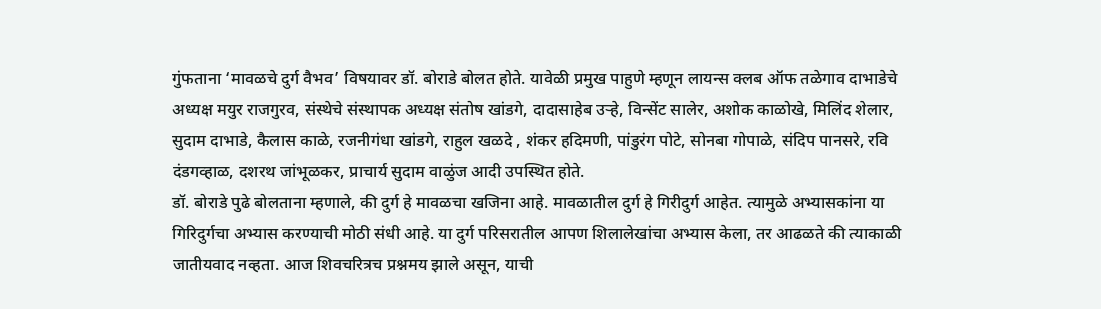गुंफताना ‘मावळचे दुर्ग वैभव’ विषयावर डॉ. बोराडे बोलत होते. यावेळी प्रमुख पाहुणे म्हणून लायन्स क्लब ऑफ तळेगाव दाभाडेचे अध्यक्ष मयुर राजगुरव, संस्थेचे संस्थापक अध्यक्ष संतोष खांडगे, दादासाहेब उऱ्हे, विन्सेंट सालेर, अशोक काळोखे, मिलिंद शेलार, सुदाम दाभाडे, कैलास काळे, रजनीगंधा खांडगे, राहुल खळदे , शंकर हदिमणी, पांडुरंग पोटे, सोनबा गोपाळे, संदिप पानसरे, रवि दंडगव्हाळ, दशरथ जांभूळकर, प्राचार्य सुदाम वाळुंज आदी उपस्थित होते.
डॉ. बोराडे पुढे बोलताना म्हणाले, की दुर्ग हे मावळचा खजिना आहे. मावळातील दुर्ग हे गिरीदुर्ग आहेत. त्यामुळे अभ्यासकांना या गिरिदुर्गचा अभ्यास करण्याची मोठी संधी आहे. या दुर्ग परिसरातील आपण शिलालेखांचा अभ्यास केला, तर आढळते की त्याकाळी जातीयवाद नव्हता. आज शिवचरित्रच प्रश्नमय झाले असून, याची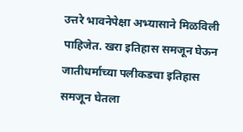उत्तरे भावनेपेक्षा अभ्यासाने मिळविली पाहिजेत. खरा इतिहास समजून घेऊन जातीधर्माच्या पलीकडचा इतिहास समजून घेतला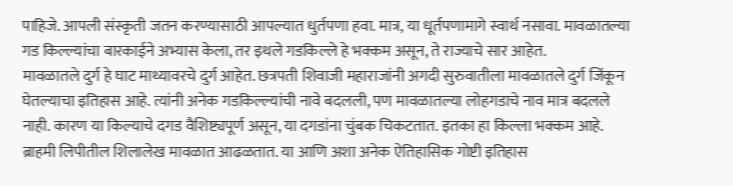पाहिजे. आपली संस्कृती जतन करण्यासाठी आपल्यात धुर्तपणा हवा. मात्र, या धूर्तपणामागे स्वार्थ नसावा. मावळातल्या गड किल्ल्यांचा बारकाईने अभ्यास केला, तर इथले गडकिल्ले हे भक्कम असून, ते राज्याचे सार आहेत.
मावळातले दुर्ग हे घाट माथ्यावरचे दुर्ग आहेत. छत्रपती शिवाजी महाराजांनी अगदी सुरुवातीला मावळातले दुर्ग जिंकून घेतल्याचा इतिहास आहे. त्यांनी अनेक गडकिल्ल्यांची नावे बदलली, पण मावळातल्या लोहगडाचे नाव मात्र बदलले नाही. कारण या किल्याचे दगड वैशिष्ट्यपूर्ण असून, या दगडांना चुंबक चिकटतात. इतका हा किल्ला भक्कम आहे. ब्राहमी लिपीतील शिलालेख मावळात आढळतात. या आणि अशा अनेक ऐतिहासिक गोष्टी इतिहास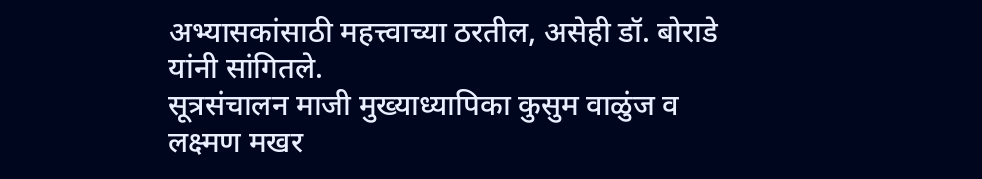अभ्यासकांसाठी महत्त्वाच्या ठरतील, असेही डॉ. बोराडे यांनी सांगितले.
सूत्रसंचालन माजी मुख्याध्यापिका कुसुम वाळुंज व लक्ष्मण मखर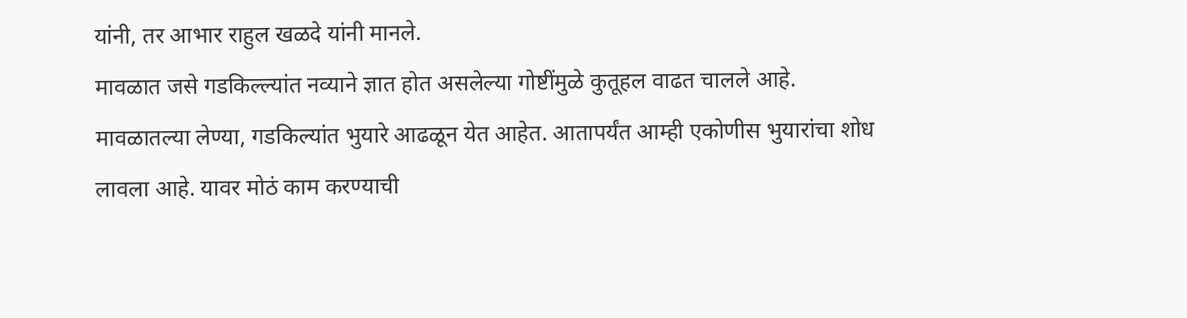यांनी, तर आभार राहुल खळदे यांनी मानले.
मावळात जसे गडकिल्ल्यांत नव्याने ज्ञात होत असलेल्या गोष्टींमुळे कुतूहल वाढत चालले आहे. मावळातल्या लेण्या, गडकिल्यांत भुयारे आढळून येत आहेत. आतापर्यंत आम्ही एकोणीस भुयारांचा शोध लावला आहे. यावर मोठं काम करण्याची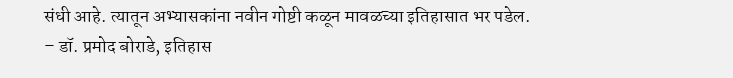संधी आहे. त्यातून अभ्यासकांना नवीन गोष्टी कळून मावळच्या इतिहासात भर पडेल.
– डॉ. प्रमोद बोराडे, इतिहास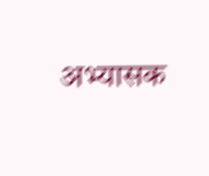अभ्यासक